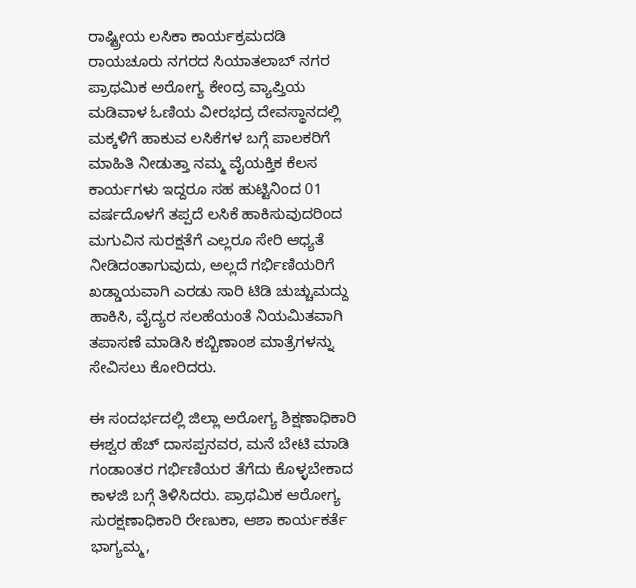ರಾಷ್ಟ್ರೀಯ ಲಸಿಕಾ ಕಾರ್ಯಕ್ರಮದಡಿ ರಾಯಚೂರು ನಗರದ ಸಿಯಾತಲಾಬ್ ನಗರ ಪ್ರಾಥಮಿಕ ಅರೋಗ್ಯ ಕೇಂದ್ರ ವ್ಯಾಪ್ತಿಯ ಮಡಿವಾಳ ಓಣಿಯ ವೀರಭದ್ರ ದೇವಸ್ಥಾನದಲ್ಲಿ ಮಕ್ಕಳಿಗೆ ಹಾಕುವ ಲಸಿಕೆಗಳ ಬಗ್ಗೆ ಪಾಲಕರಿಗೆ ಮಾಹಿತಿ ನೀಡುತ್ತಾ ನಮ್ಮ ವೈಯಕ್ತಿಕ ಕೆಲಸ ಕಾರ್ಯಗಳು ಇದ್ದರೂ ಸಹ ಹುಟ್ಟಿನಿಂದ 01 ವರ್ಷದೊಳಗೆ ತಪ್ಪದೆ ಲಸಿಕೆ ಹಾಕಿಸುವುದರಿಂದ ಮಗುವಿನ ಸುರಕ್ಷತೆಗೆ ಎಲ್ಲರೂ ಸೇರಿ ಆಧ್ಯತೆ ನೀಡಿದಂತಾಗುವುದು, ಅಲ್ಲದೆ ಗರ್ಭಿಣಿಯರಿಗೆ ಖಡ್ಡಾಯವಾಗಿ ಎರಡು ಸಾರಿ ಟಿಡಿ ಚುಚ್ಚುಮದ್ದು ಹಾಕಿಸಿ, ವೈದ್ಯರ ಸಲಹೆಯಂತೆ ನಿಯಮಿತವಾಗಿ ತಪಾಸಣೆ ಮಾಡಿಸಿ ಕಬ್ಬಿಣಾಂಶ ಮಾತ್ರೆಗಳನ್ನು ಸೇವಿಸಲು ಕೋರಿದರು.

ಈ ಸಂದರ್ಭದಲ್ಲಿ ಜಿಲ್ಲಾ ಅರೋಗ್ಯ ಶಿಕ್ಷಣಾಧಿಕಾರಿ ಈಶ್ವರ ಹೆಚ್ ದಾಸಪ್ಪನವರ, ಮನೆ ಬೇಟಿ ಮಾಡಿ ಗಂಡಾಂತರ ಗರ್ಭಿಣಿಯರ ತೆಗೆದು ಕೊಳ್ಳಬೇಕಾದ ಕಾಳಜಿ ಬಗ್ಗೆ ತಿಳಿಸಿದರು. ಪ್ರಾಥಮಿಕ ಆರೋಗ್ಯ ಸುರಕ್ಷಣಾಧಿಕಾರಿ ರೇಣುಕಾ, ಆಶಾ ಕಾರ್ಯಕರ್ತೆ ಭಾಗ್ಯಮ್ಮ,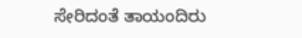ಸೇರಿದಂತೆ ತಾಯಂದಿರು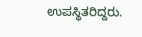ಉಪಸ್ಥಿತರಿದ್ದರು.